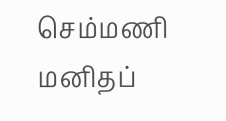செம்மணி மனிதப்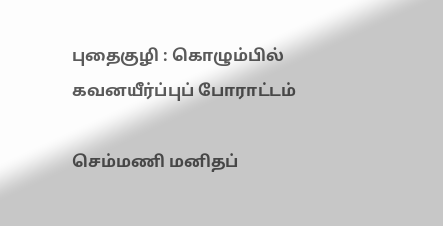புதைகுழி : கொழும்பில் கவனயீர்ப்புப் போராட்டம்

செம்மணி மனிதப்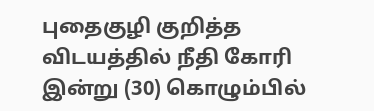புதைகுழி குறித்த விடயத்தில் நீதி கோரி இன்று (30) கொழும்பில்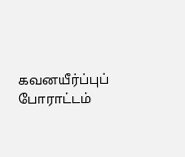கவனயீர்ப்புப் போராட்டம்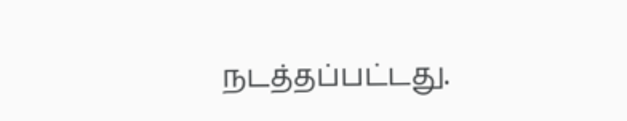நடத்தப்பட்டது.